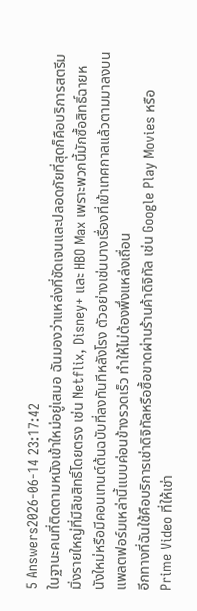5 Answers2026-06-14 23:17:42
ในฐานะคนที่ติดตามหนังเข้าใหม่อยู่เสมอ ฉันมองว่าแหล่งที่ชัดเจนและปลอดภัยที่สุดก็คือบริการสตรีมมิ่งรายใหญ่ที่มีลิขสิทธิ์โดยตรง เช่น Netflix, Disney+ และ HBO Max เพราะพวกนี้มักซื้อสิทธิ์ฉายหนังใหม่หรือมีคอนเทนต์ต้นฉบับที่ลงทันทีหลังโรง ตัวอย่างเช่นบางเรื่องที่เข้าเทศกาลแล้วตามมาลงบนแพลตฟอร์มเหล่านี้แบบค่อนข้างรวดเร็ว ทำให้ไม่ต้องพึ่งแหล่งเถื่อน
อีกทางที่ฉันใช้คือบริการเช่าดิจิทัลหรือซื้อขาดผ่านร้านค้าดิจิทัล เช่น Google Play Movies หรือ Prime Video ที่ให้เช่า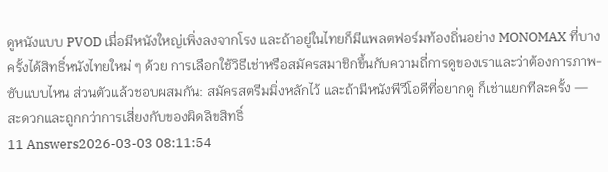ดูหนังแบบ PVOD เมื่อมีหนังใหญ่เพิ่งลงจากโรง และถ้าอยู่ในไทยก็มีแพลตฟอร์มท้องถิ่นอย่าง MONOMAX ที่บางครั้งได้สิทธิ์หนังไทยใหม่ ๆ ด้วย การเลือกใช้วิธีเช่าหรือสมัครสมาชิกขึ้นกับความถี่การดูของเราและว่าต้องการภาพ-ซับแบบไหน ส่วนตัวแล้วชอบผสมกัน: สมัครสตรีมมิ่งหลักไว้ และถ้ามีหนังพีวีโอดีที่อยากดู ก็เช่าแยกทีละครั้ง — สะดวกและถูกกว่าการเสี่ยงกับของผิดลิขสิทธิ์
11 Answers2026-03-03 08:11:54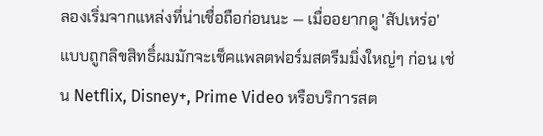ลองเริ่มจากแหล่งที่น่าเชื่อถือก่อนนะ — เมื่ออยากดู 'สัปเหร่อ' แบบถูกลิขสิทธิ์ผมมักจะเช็คแพลตฟอร์มสตรีมมิ่งใหญ่ๆ ก่อน เช่น Netflix, Disney+, Prime Video หรือบริการสต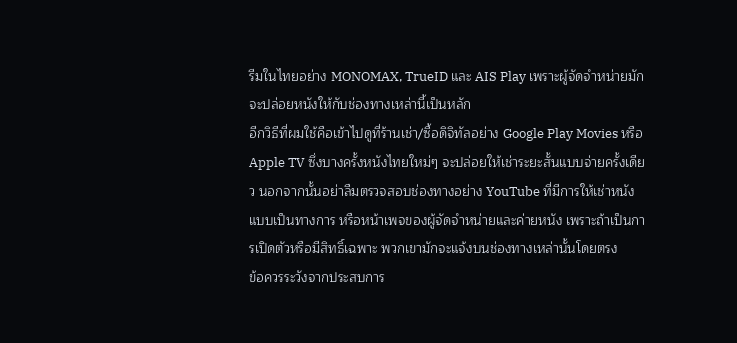รีมในไทยอย่าง MONOMAX, TrueID และ AIS Play เพราะผู้จัดจำหน่ายมักจะปล่อยหนังให้กับช่องทางเหล่านี้เป็นหลัก
อีกวิธีที่ผมใช้คือเข้าไปดูที่ร้านเช่า/ซื้อดิจิทัลอย่าง Google Play Movies หรือ Apple TV ซึ่งบางครั้งหนังไทยใหม่ๆ จะปล่อยให้เช่าระยะสั้นแบบจ่ายครั้งเดียว นอกจากนั้นอย่าลืมตรวจสอบช่องทางอย่าง YouTube ที่มีการให้เช่าหนังแบบเป็นทางการ หรือหน้าเพจของผู้จัดจำหน่ายและค่ายหนัง เพราะถ้าเป็นการเปิดตัวหรือมีสิทธิ์เฉพาะ พวกเขามักจะแจ้งบนช่องทางเหล่านั้นโดยตรง
ข้อควรระวังจากประสบการ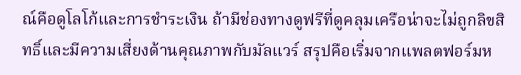ณ์คือดูโลโก้และการชำระเงิน ถ้ามีช่องทางดูฟรีที่ดูคลุมเครือน่าจะไม่ถูกลิขสิทธิ์และมีความเสี่ยงด้านคุณภาพกับมัลแวร์ สรุปคือเริ่มจากแพลตฟอร์มห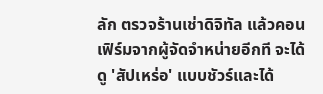ลัก ตรวจร้านเช่าดิจิทัล แล้วคอนเฟิร์มจากผู้จัดจำหน่ายอีกที จะได้ดู 'สัปเหร่อ' แบบชัวร์และได้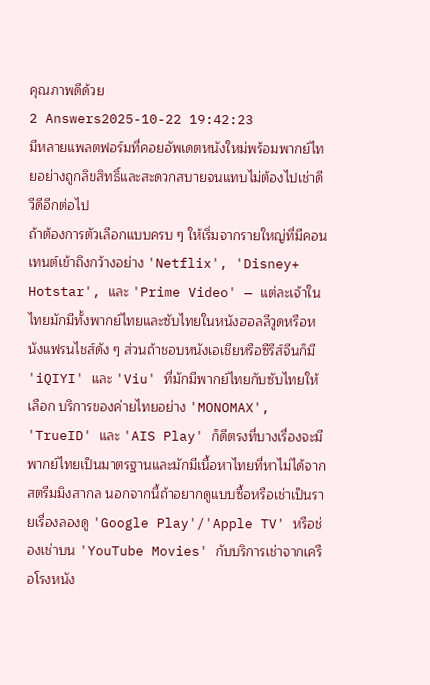คุณภาพดีด้วย
2 Answers2025-10-22 19:42:23
มีหลายแพลตฟอร์มที่คอยอัพเดตหนังใหม่พร้อมพากย์ไทยอย่างถูกลิขสิทธิ์และสะดวกสบายจนแทบไม่ต้องไปเช่าดีวีดีอีกต่อไป
ถ้าต้องการตัวเลือกแบบครบ ๆ ให้เริ่มจากรายใหญ่ที่มีคอนเทนต์เข้าถึงกว้างอย่าง 'Netflix', 'Disney+ Hotstar', และ 'Prime Video' — แต่ละเจ้าในไทยมักมีทั้งพากย์ไทยและซับไทยในหนังฮอลลีวูดหรือหนังแฟรนไชส์ดัง ๆ ส่วนถ้าชอบหนังเอเชียหรือซีรีส์จีนก็มี 'iQIYI' และ 'Viu' ที่มักมีพากย์ไทยกับซับไทยให้เลือก บริการของค่ายไทยอย่าง 'MONOMAX', 'TrueID' และ 'AIS Play' ก็ดีตรงที่บางเรื่องจะมีพากย์ไทยเป็นมาตรฐานและมักมีเนื้อหาไทยที่หาไม่ได้จากสตรีมมิงสากล นอกจากนี้ถ้าอยากดูแบบซื้อหรือเช่าเป็นรายเรื่องลองดู 'Google Play'/'Apple TV' หรือช่องเช่าบน 'YouTube Movies' กับบริการเช่าจากเครือโรงหนัง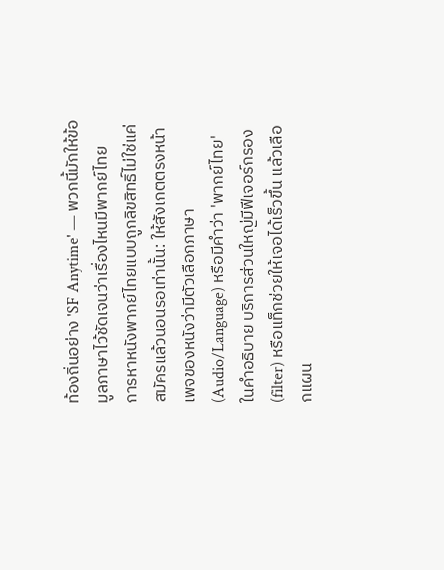ท้องถิ่นอย่าง 'SF Anytime' — พวกนี้มักให้ข้อมูลภาษาไว้ชัดเจนว่าเรื่องไหนมีพากย์ไทย
การหาหนังพากย์ไทยแบบถูกลิขสิทธิ์ไม่ใช่แค่สมัครแล้วนอนรอเท่านั้น: ให้สังเกตตรงหน้าเพจของหนังว่ามีตัวเลือกภาษา (Audio/Language) หรือมีคำว่า 'พากย์ไทย' ในคำอธิบาย บริการส่วนใหญ่มีฟีเจอร์กรอง (filter) หรือแท็กช่วยให้เจอได้เร็วขึ้น แล้วเลือกแผน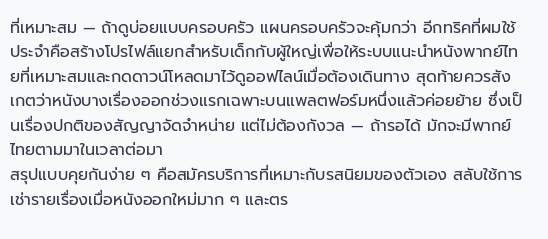ที่เหมาะสม — ถ้าดูบ่อยแบบครอบครัว แผนครอบครัวจะคุ้มกว่า อีกทริคที่ผมใช้ประจำคือสร้างโปรไฟล์แยกสำหรับเด็กกับผู้ใหญ่เพื่อให้ระบบแนะนำหนังพากย์ไทยที่เหมาะสมและกดดาวน์โหลดมาไว้ดูออฟไลน์เมื่อต้องเดินทาง สุดท้ายควรสังเกตว่าหนังบางเรื่องออกช่วงแรกเฉพาะบนแพลตฟอร์มหนึ่งแล้วค่อยย้าย ซึ่งเป็นเรื่องปกติของสัญญาจัดจำหน่าย แต่ไม่ต้องกังวล — ถ้ารอได้ มักจะมีพากย์ไทยตามมาในเวลาต่อมา
สรุปแบบคุยกันง่าย ๆ คือสมัครบริการที่เหมาะกับรสนิยมของตัวเอง สลับใช้การเช่ารายเรื่องเมื่อหนังออกใหม่มาก ๆ และตร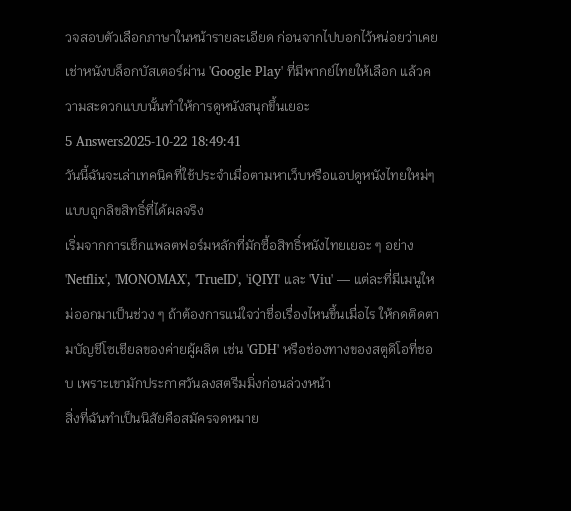วจสอบตัวเลือกภาษาในหน้ารายละเอียด ก่อนจากไปบอกไว้หน่อยว่าเคยเช่าหนังบล็อกบัสเตอร์ผ่าน 'Google Play' ที่มีพากย์ไทยให้เลือก แล้วความสะดวกแบบนั้นทำให้การดูหนังสนุกขึ้นเยอะ
5 Answers2025-10-22 18:49:41
วันนี้ฉันจะเล่าเทคนิคที่ใช้ประจำเมื่อตามหาเว็บหรือแอปดูหนังไทยใหม่ๆ แบบถูกลิขสิทธิ์ที่ได้ผลจริง
เริ่มจากการเช็กแพลตฟอร์มหลักที่มักซื้อสิทธิ์หนังไทยเยอะ ๆ อย่าง 'Netflix', 'MONOMAX', 'TrueID', 'iQIYI' และ 'Viu' — แต่ละที่มีเมนูใหม่ออกมาเป็นช่วง ๆ ถ้าต้องการแน่ใจว่าชื่อเรื่องไหนขึ้นเมื่อไร ให้กดติดตามบัญชีโซเชียลของค่ายผู้ผลิต เช่น 'GDH' หรือช่องทางของสตูดิโอที่ชอบ เพราะเขามักประกาศวันลงสตรีมมิ่งก่อนล่วงหน้า
สิ่งที่ฉันทำเป็นนิสัยคือสมัครจดหมาย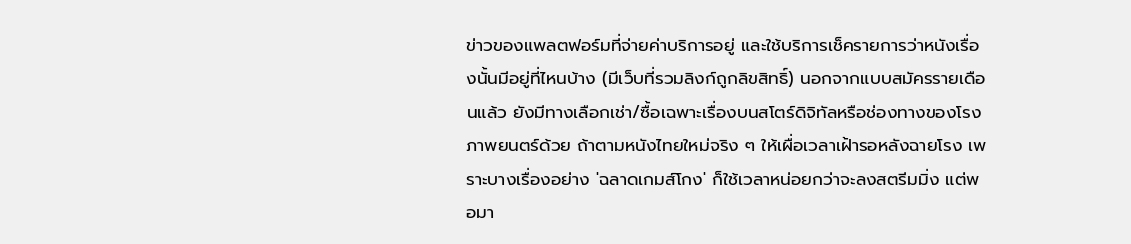ข่าวของแพลตฟอร์มที่จ่ายค่าบริการอยู่ และใช้บริการเช็ครายการว่าหนังเรื่องนั้นมีอยู่ที่ไหนบ้าง (มีเว็บที่รวมลิงก์ถูกลิขสิทธิ์) นอกจากแบบสมัครรายเดือนแล้ว ยังมีทางเลือกเช่า/ซื้อเฉพาะเรื่องบนสโตร์ดิจิทัลหรือช่องทางของโรงภาพยนตร์ด้วย ถ้าตามหนังไทยใหม่จริง ๆ ให้เผื่อเวลาเฝ้ารอหลังฉายโรง เพราะบางเรื่องอย่าง 'ฉลาดเกมส์โกง' ก็ใช้เวลาหน่อยกว่าจะลงสตรีมมิ่ง แต่พอมา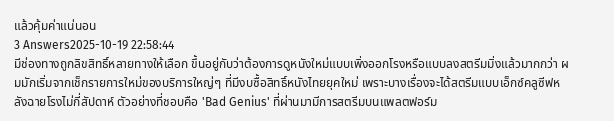แล้วคุ้มค่าแน่นอน
3 Answers2025-10-19 22:58:44
มีช่องทางถูกลิขสิทธิ์หลายทางให้เลือก ขึ้นอยู่กับว่าต้องการดูหนังใหม่แบบเพิ่งออกโรงหรือแบบลงสตรีมมิ่งแล้วมากกว่า ผมมักเริ่มจากเช็กรายการใหม่ของบริการใหญ่ๆ ที่มีงบซื้อสิทธิ์หนังไทยยุคใหม่ เพราะบางเรื่องจะได้สตรีมแบบเอ็กซ์คลูซีฟหลังฉายโรงไม่กี่สัปดาห์ ตัวอย่างที่ชอบคือ 'Bad Genius' ที่ผ่านมามีการสตรีมบนแพลตฟอร์ม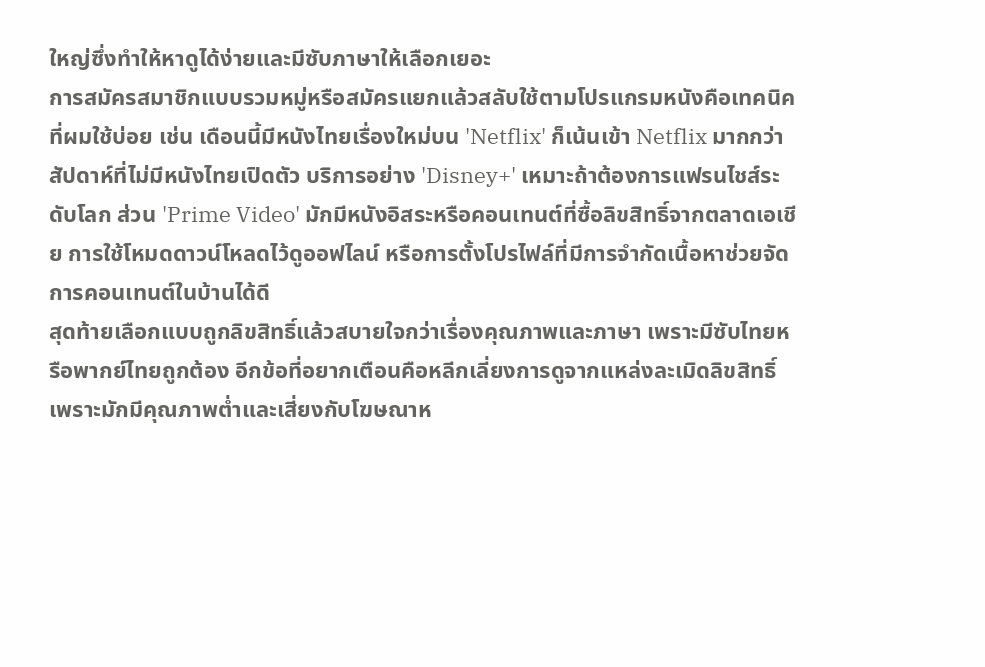ใหญ่ซึ่งทำให้หาดูได้ง่ายและมีซับภาษาให้เลือกเยอะ
การสมัครสมาชิกแบบรวมหมู่หรือสมัครแยกแล้วสลับใช้ตามโปรแกรมหนังคือเทคนิคที่ผมใช้บ่อย เช่น เดือนนี้มีหนังไทยเรื่องใหม่บน 'Netflix' ก็เน้นเข้า Netflix มากกว่าสัปดาห์ที่ไม่มีหนังไทยเปิดตัว บริการอย่าง 'Disney+' เหมาะถ้าต้องการแฟรนไชส์ระดับโลก ส่วน 'Prime Video' มักมีหนังอิสระหรือคอนเทนต์ที่ซื้อลิขสิทธิ์จากตลาดเอเชีย การใช้โหมดดาวน์โหลดไว้ดูออฟไลน์ หรือการตั้งโปรไฟล์ที่มีการจำกัดเนื้อหาช่วยจัดการคอนเทนต์ในบ้านได้ดี
สุดท้ายเลือกแบบถูกลิขสิทธิ์แล้วสบายใจกว่าเรื่องคุณภาพและภาษา เพราะมีซับไทยหรือพากย์ไทยถูกต้อง อีกข้อที่อยากเตือนคือหลีกเลี่ยงการดูจากแหล่งละเมิดลิขสิทธิ์ เพราะมักมีคุณภาพต่ำและเสี่ยงกับโฆษณาห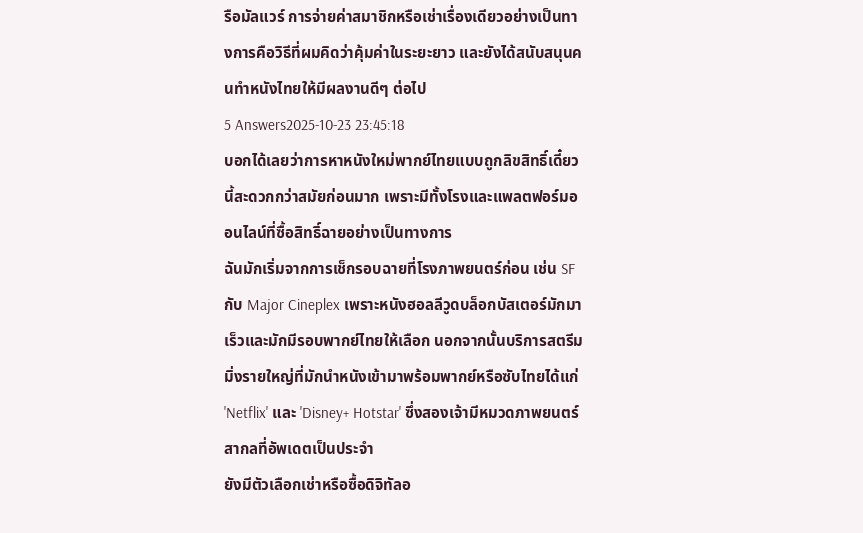รือมัลแวร์ การจ่ายค่าสมาชิกหรือเช่าเรื่องเดียวอย่างเป็นทางการคือวิธีที่ผมคิดว่าคุ้มค่าในระยะยาว และยังได้สนับสนุนคนทำหนังไทยให้มีผลงานดีๆ ต่อไป
5 Answers2025-10-23 23:45:18
บอกได้เลยว่าการหาหนังใหม่พากย์ไทยแบบถูกลิขสิทธิ์เดี๋ยวนี้สะดวกกว่าสมัยก่อนมาก เพราะมีทั้งโรงและแพลตฟอร์มออนไลน์ที่ซื้อสิทธิ์ฉายอย่างเป็นทางการ
ฉันมักเริ่มจากการเช็กรอบฉายที่โรงภาพยนตร์ก่อน เช่น SF กับ Major Cineplex เพราะหนังฮอลลีวูดบล็อกบัสเตอร์มักมาเร็วและมักมีรอบพากย์ไทยให้เลือก นอกจากนั้นบริการสตรีมมิ่งรายใหญ่ที่มักนำหนังเข้ามาพร้อมพากย์หรือซับไทยได้แก่ 'Netflix' และ 'Disney+ Hotstar' ซึ่งสองเจ้ามีหมวดภาพยนตร์สากลที่อัพเดตเป็นประจำ
ยังมีตัวเลือกเช่าหรือซื้อดิจิทัลอ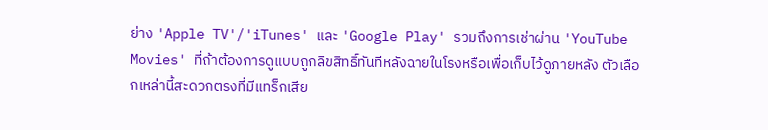ย่าง 'Apple TV'/'iTunes' และ 'Google Play' รวมถึงการเช่าผ่าน 'YouTube Movies' ที่ถ้าต้องการดูแบบถูกลิขสิทธิ์ทันทีหลังฉายในโรงหรือเพื่อเก็บไว้ดูภายหลัง ตัวเลือกเหล่านี้สะดวกตรงที่มีแทร็กเสีย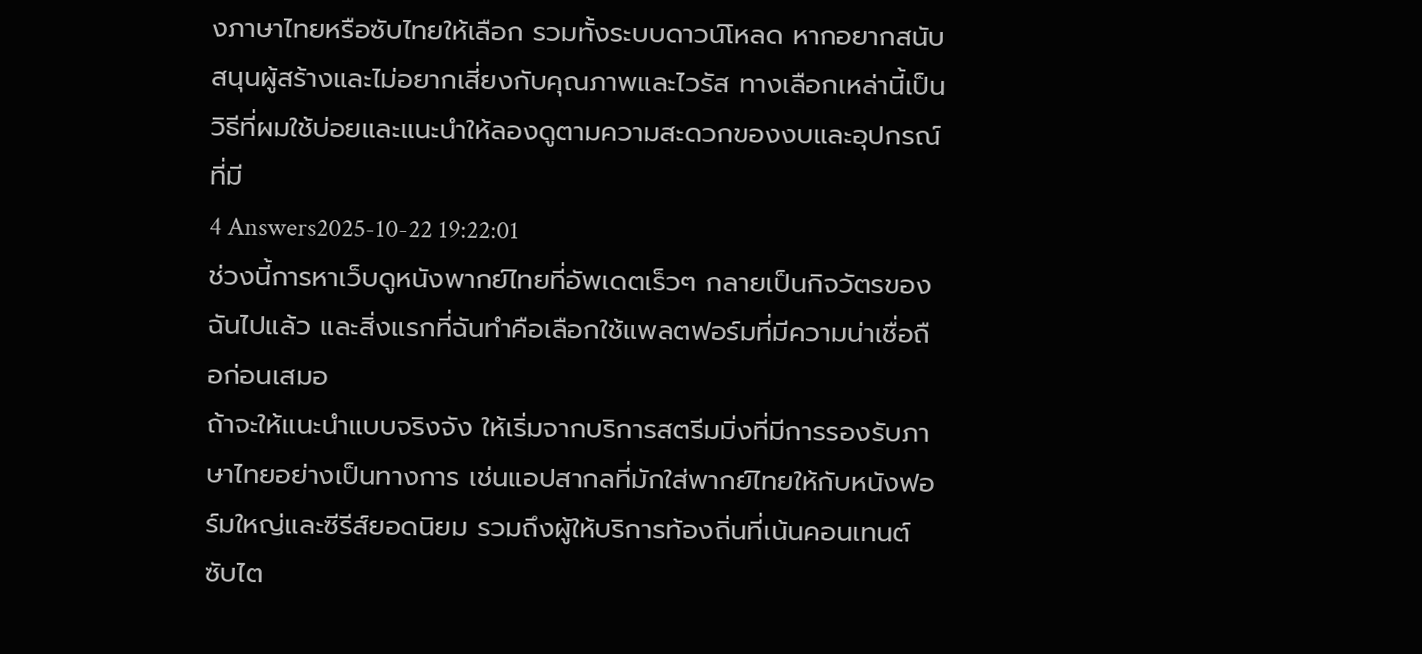งภาษาไทยหรือซับไทยให้เลือก รวมทั้งระบบดาวน์โหลด หากอยากสนับสนุนผู้สร้างและไม่อยากเสี่ยงกับคุณภาพและไวรัส ทางเลือกเหล่านี้เป็นวิธีที่ผมใช้บ่อยและแนะนำให้ลองดูตามความสะดวกของงบและอุปกรณ์ที่มี
4 Answers2025-10-22 19:22:01
ช่วงนี้การหาเว็บดูหนังพากย์ไทยที่อัพเดตเร็วๆ กลายเป็นกิจวัตรของฉันไปแล้ว และสิ่งแรกที่ฉันทำคือเลือกใช้แพลตฟอร์มที่มีความน่าเชื่อถือก่อนเสมอ
ถ้าจะให้แนะนำแบบจริงจัง ให้เริ่มจากบริการสตรีมมิ่งที่มีการรองรับภาษาไทยอย่างเป็นทางการ เช่นแอปสากลที่มักใส่พากย์ไทยให้กับหนังฟอร์มใหญ่และซีรีส์ยอดนิยม รวมถึงผู้ให้บริการท้องถิ่นที่เน้นคอนเทนต์ซับไต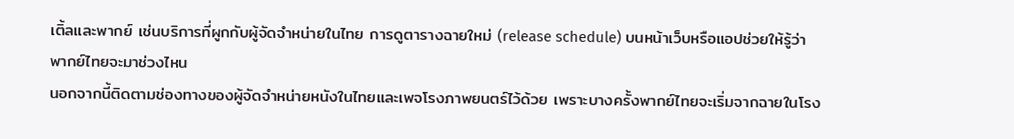เติ้ลและพากย์ เช่นบริการที่ผูกกับผู้จัดจำหน่ายในไทย การดูตารางฉายใหม่ (release schedule) บนหน้าเว็บหรือแอปช่วยให้รู้ว่าพากย์ไทยจะมาช่วงไหน
นอกจากนี้ติดตามช่องทางของผู้จัดจำหน่ายหนังในไทยและเพจโรงภาพยนตร์ไว้ด้วย เพราะบางครั้งพากย์ไทยจะเริ่มจากฉายในโรง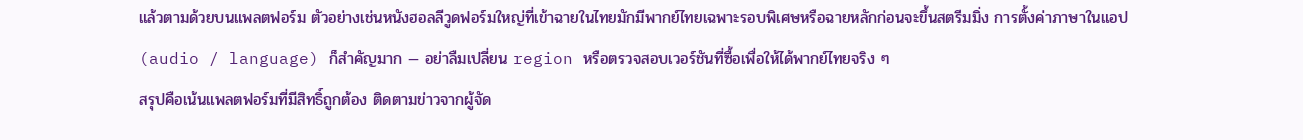แล้วตามด้วยบนแพลตฟอร์ม ตัวอย่างเช่นหนังฮอลลีวูดฟอร์มใหญ่ที่เข้าฉายในไทยมักมีพากย์ไทยเฉพาะรอบพิเศษหรือฉายหลักก่อนจะขึ้นสตรีมมิ่ง การตั้งค่าภาษาในแอป (audio / language) ก็สำคัญมาก — อย่าลืมเปลี่ยน region หรือตรวจสอบเวอร์ชันที่ซื้อเพื่อให้ได้พากย์ไทยจริง ๆ
สรุปคือเน้นแพลตฟอร์มที่มีสิทธิ์ถูกต้อง ติดตามข่าวจากผู้จัด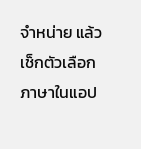จำหน่าย แล้วเช็กตัวเลือกภาษาในแอป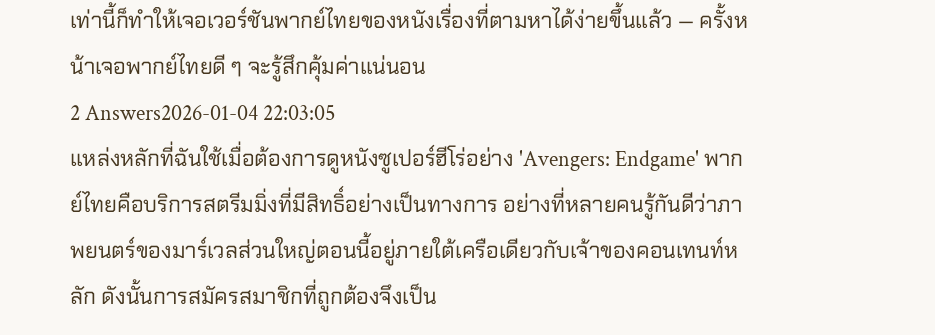เท่านี้ก็ทำให้เจอเวอร์ชันพากย์ไทยของหนังเรื่องที่ตามหาได้ง่ายขึ้นแล้ว — ครั้งหน้าเจอพากย์ไทยดี ๆ จะรู้สึกคุ้มค่าแน่นอน
2 Answers2026-01-04 22:03:05
แหล่งหลักที่ฉันใช้เมื่อต้องการดูหนังซูเปอร์ฮีโร่อย่าง 'Avengers: Endgame' พากย์ไทยคือบริการสตรีมมิ่งที่มีสิทธิ์อย่างเป็นทางการ อย่างที่หลายคนรู้กันดีว่าภาพยนตร์ของมาร์เวลส่วนใหญ่ตอนนี้อยู่ภายใต้เครือเดียวกับเจ้าของคอนเทนท์หลัก ดังนั้นการสมัครสมาชิกที่ถูกต้องจึงเป็น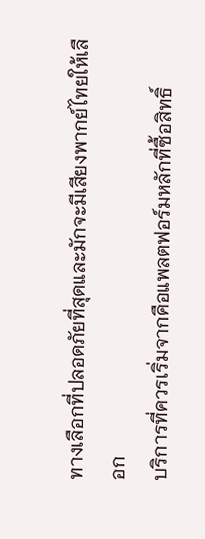ทางเลือกที่ปลอดภัยที่สุดและมักจะมีเสียงพากย์ไทยให้เลือก
บริการที่ควรเริ่มจากคือแพลตฟอร์มหลักที่ซื้อสิทธิ์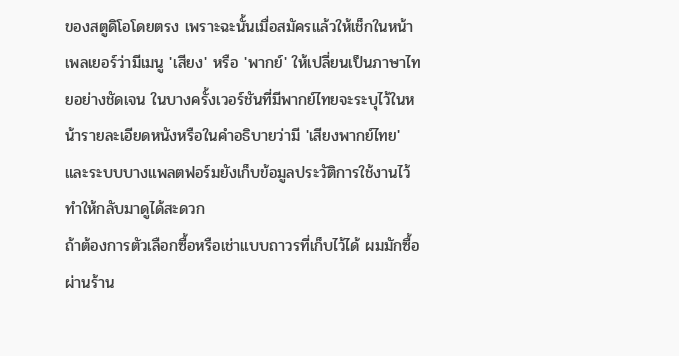ของสตูดิโอโดยตรง เพราะฉะนั้นเมื่อสมัครแล้วให้เช็กในหน้าเพลเยอร์ว่ามีเมนู 'เสียง' หรือ 'พากย์' ให้เปลี่ยนเป็นภาษาไทยอย่างชัดเจน ในบางครั้งเวอร์ชันที่มีพากย์ไทยจะระบุไว้ในหน้ารายละเอียดหนังหรือในคำอธิบายว่ามี 'เสียงพากย์ไทย' และระบบบางแพลตฟอร์มยังเก็บข้อมูลประวัติการใช้งานไว้ทำให้กลับมาดูได้สะดวก
ถ้าต้องการตัวเลือกซื้อหรือเช่าแบบถาวรที่เก็บไว้ได้ ผมมักซื้อผ่านร้าน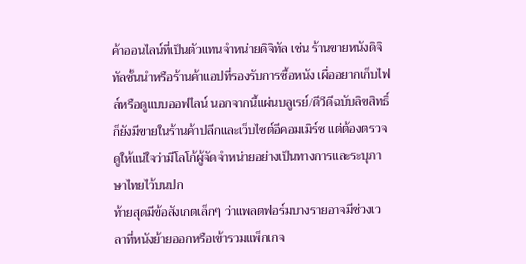ค้าออนไลน์ที่เป็นตัวแทนจำหน่ายดิจิทัล เช่น ร้านขายหนังดิจิทัลชั้นนำหรือร้านค้าแอปที่รองรับการซื้อหนัง เผื่ออยากเก็บไฟล์หรือดูแบบออฟไลน์ นอกจากนี้แผ่นบลูเรย์/ดีวีดีฉบับลิขสิทธิ์ก็ยังมีขายในร้านค้าปลีกและเว็บไซต์อีคอมเมิร์ซ แต่ต้องตรวจดูให้แน่ใจว่ามีโลโก้ผู้จัดจำหน่ายอย่างเป็นทางการและระบุภาษาไทยไว้บนปก
ท้ายสุดมีข้อสังเกตเล็กๆ ว่าแพลตฟอร์มบางรายอาจมีช่วงเวลาที่หนังย้ายออกหรือเข้ารวมแพ็กเกจ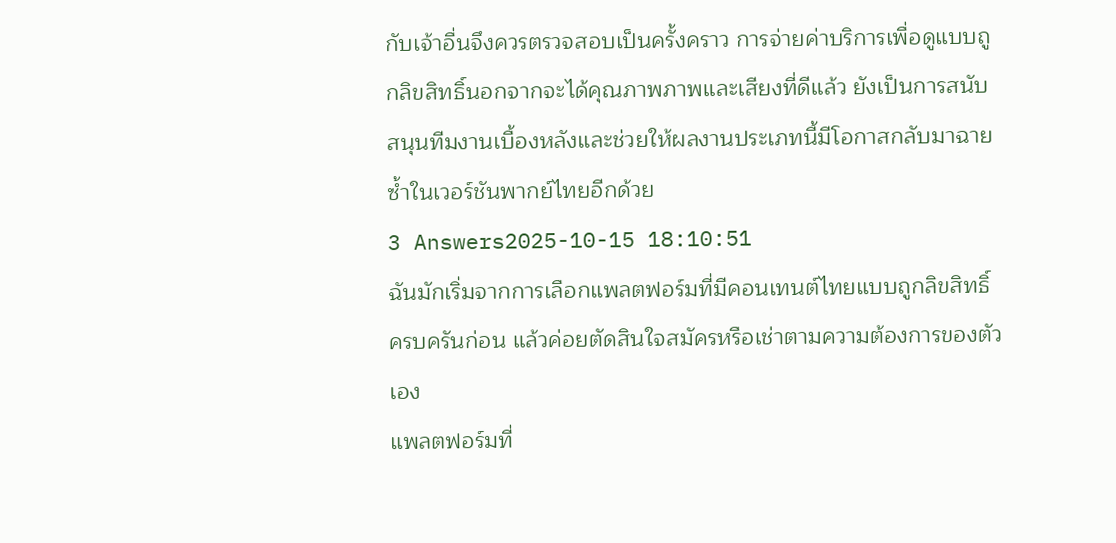กับเจ้าอื่นจึงควรตรวจสอบเป็นครั้งคราว การจ่ายค่าบริการเพื่อดูแบบถูกลิขสิทธิ์นอกจากจะได้คุณภาพภาพและเสียงที่ดีแล้ว ยังเป็นการสนับสนุนทีมงานเบื้องหลังและช่วยให้ผลงานประเภทนี้มีโอกาสกลับมาฉายซ้ำในเวอร์ชันพากย์ไทยอีกด้วย
3 Answers2025-10-15 18:10:51
ฉันมักเริ่มจากการเลือกแพลตฟอร์มที่มีคอนเทนต์ไทยแบบถูกลิขสิทธิ์ครบครันก่อน แล้วค่อยตัดสินใจสมัครหรือเช่าตามความต้องการของตัวเอง
แพลตฟอร์มที่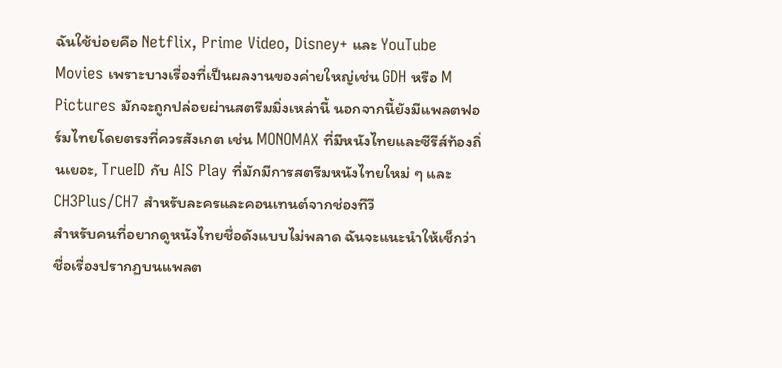ฉันใช้บ่อยคือ Netflix, Prime Video, Disney+ และ YouTube Movies เพราะบางเรื่องที่เป็นผลงานของค่ายใหญ่เช่น GDH หรือ M Pictures มักจะถูกปล่อยผ่านสตรีมมิ่งเหล่านี้ นอกจากนี้ยังมีแพลตฟอร์มไทยโดยตรงที่ควรสังเกต เช่น MONOMAX ที่มีหนังไทยและซีรีส์ท้องถิ่นเยอะ, TrueID กับ AIS Play ที่มักมีการสตรีมหนังไทยใหม่ ๆ และ CH3Plus/CH7 สำหรับละครและคอนเทนต์จากช่องทีวี
สำหรับคนที่อยากดูหนังไทยชื่อดังแบบไม่พลาด ฉันจะแนะนำให้เช็กว่าชื่อเรื่องปรากฏบนแพลต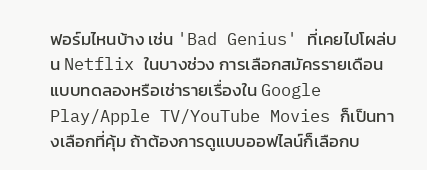ฟอร์มไหนบ้าง เช่น 'Bad Genius' ที่เคยไปโผล่บน Netflix ในบางช่วง การเลือกสมัครรายเดือนแบบทดลองหรือเช่ารายเรื่องใน Google Play/Apple TV/YouTube Movies ก็เป็นทางเลือกที่คุ้ม ถ้าต้องการดูแบบออฟไลน์ก็เลือกบ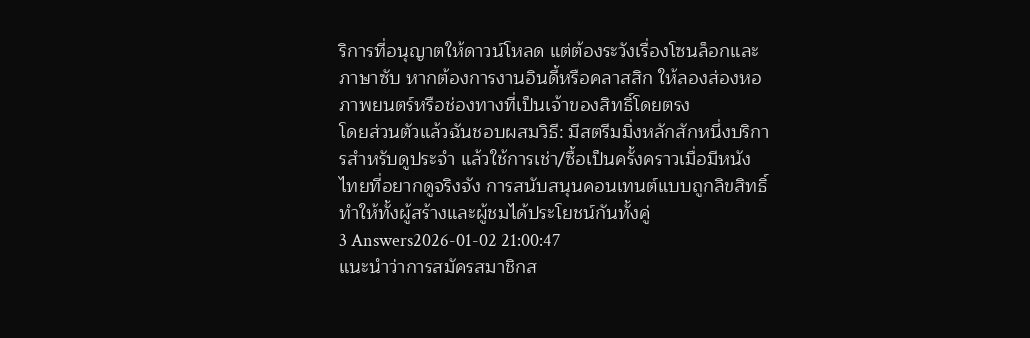ริการที่อนุญาตให้ดาวน์โหลด แต่ต้องระวังเรื่องโซนล็อกและภาษาซับ หากต้องการงานอินดี้หรือคลาสสิก ให้ลองส่องหอภาพยนตร์หรือช่องทางที่เป็นเจ้าของสิทธิ์โดยตรง
โดยส่วนตัวแล้วฉันชอบผสมวิธี: มีสตรีมมิ่งหลักสักหนึ่งบริการสำหรับดูประจำ แล้วใช้การเช่า/ซื้อเป็นครั้งคราวเมื่อมีหนังไทยที่อยากดูจริงจัง การสนับสนุนคอนเทนต์แบบถูกลิขสิทธิ์ทำให้ทั้งผู้สร้างและผู้ชมได้ประโยชน์กันทั้งคู่
3 Answers2026-01-02 21:00:47
แนะนำว่าการสมัครสมาชิกส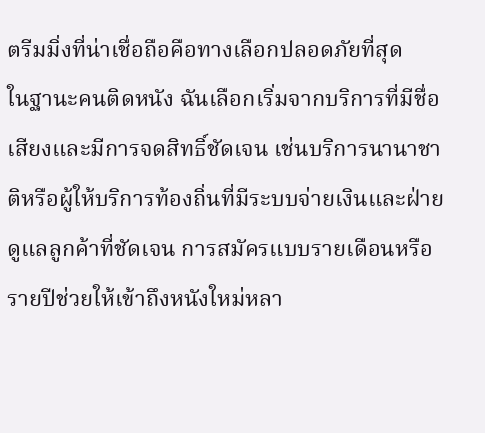ตรีมมิ่งที่น่าเชื่อถือคือทางเลือกปลอดภัยที่สุด
ในฐานะคนติดหนัง ฉันเลือกเริ่มจากบริการที่มีชื่อเสียงและมีการจดสิทธิ์ชัดเจน เช่นบริการนานาชาติหรือผู้ให้บริการท้องถิ่นที่มีระบบจ่ายเงินและฝ่ายดูแลลูกค้าที่ชัดเจน การสมัครแบบรายเดือนหรือรายปีช่วยให้เข้าถึงหนังใหม่หลา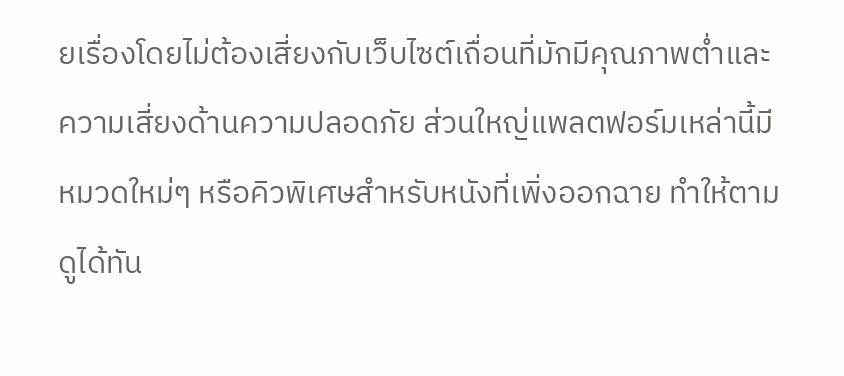ยเรื่องโดยไม่ต้องเสี่ยงกับเว็บไซต์เถื่อนที่มักมีคุณภาพต่ำและความเสี่ยงด้านความปลอดภัย ส่วนใหญ่แพลตฟอร์มเหล่านี้มีหมวดใหม่ๆ หรือคิวพิเศษสำหรับหนังที่เพิ่งออกฉาย ทำให้ตามดูได้ทัน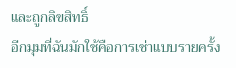และถูกลิขสิทธิ์
อีกมุมที่ฉันมักใช้คือการเช่าแบบรายครั้ง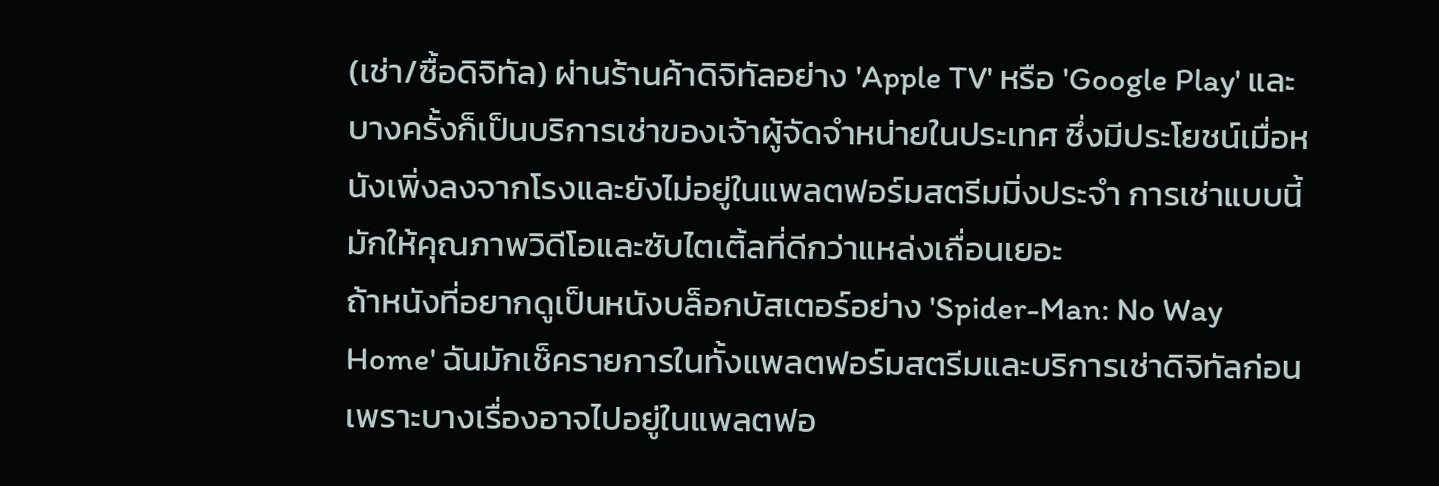(เช่า/ซื้อดิจิทัล) ผ่านร้านค้าดิจิทัลอย่าง 'Apple TV' หรือ 'Google Play' และบางครั้งก็เป็นบริการเช่าของเจ้าผู้จัดจำหน่ายในประเทศ ซึ่งมีประโยชน์เมื่อหนังเพิ่งลงจากโรงและยังไม่อยู่ในแพลตฟอร์มสตรีมมิ่งประจำ การเช่าแบบนี้มักให้คุณภาพวิดีโอและซับไตเติ้ลที่ดีกว่าแหล่งเถื่อนเยอะ
ถ้าหนังที่อยากดูเป็นหนังบล็อกบัสเตอร์อย่าง 'Spider-Man: No Way Home' ฉันมักเช็ครายการในทั้งแพลตฟอร์มสตรีมและบริการเช่าดิจิทัลก่อน เพราะบางเรื่องอาจไปอยู่ในแพลตฟอ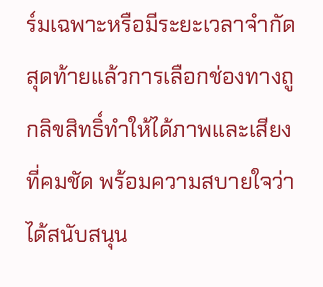ร์มเฉพาะหรือมีระยะเวลาจำกัด สุดท้ายแล้วการเลือกช่องทางถูกลิขสิทธิ์ทำให้ได้ภาพและเสียงที่คมชัด พร้อมความสบายใจว่าได้สนับสนุน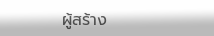ผู้สร้าง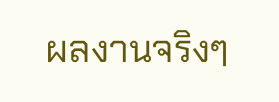ผลงานจริงๆ